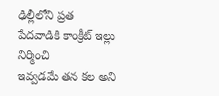ఢిల్లీలోని ప్రత
పేదవాడికి కాంక్రీట్ ఇల్లు నిర్మించి
ఇవ్వడమే తన కల అని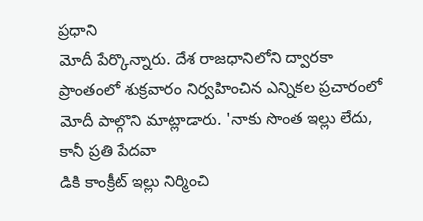ప్రధాని
మోదీ పేర్కొన్నారు. దేశ రాజధానిలోని ద్వారకా ప్రాంతంలో శుక్రవారం నిర్వహించిన ఎన్నికల ప్రచారంలో
మోదీ పాల్గొని మాట్లాడారు. 'నాకు సొంత ఇల్లు లేదు, కానీ ప్రతి పేదవా
డికి కాంక్రీట్ ఇల్లు నిర్మించి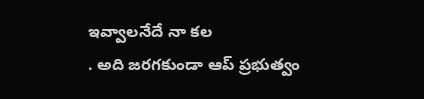ఇవ్వాలనేదే నా కల
. అది జరగకుండా ఆప్ ప్రభుత్వం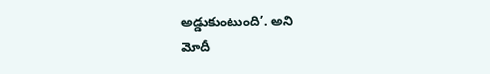అడ్డుకుంటుంది’. అని
మోదీ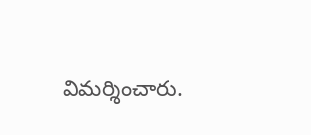విమర్శించారు.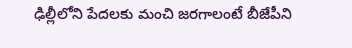ఢిల్లీలోని పేదలకు మంచి జరగాలంటే బీజేపీని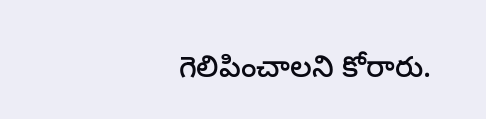గెలిపించాలని కోరారు.